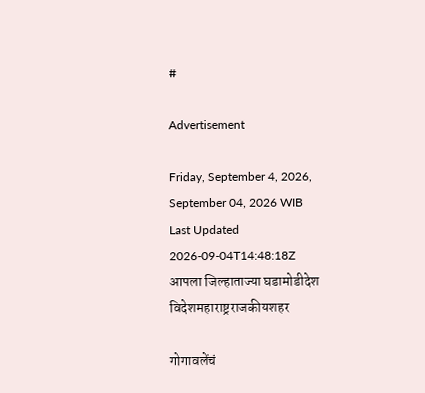#

Advertisement

Friday, September 4, 2026, September 04, 2026 WIB
Last Updated 2026-09-04T14:48:18Z
आपला जिल्हाताज्या घडामोडीदेश विदेशमहाराष्ट्रराजकीयशहर

गोगावलेंचं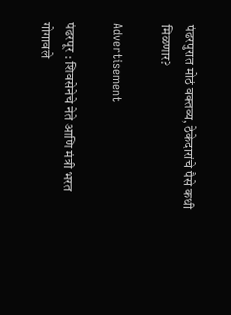पंढरपुरात मोठं वक्तव्य, ठेकेदारांचे पैसे कधी मिळणार?

Advertisement

पंढरपूर : शिवसेनेचे नेते आणि मंत्री भरत गोगावले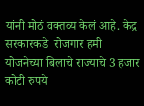यांनी मोठं वक्तव्य केलं आहे. केद्र सरकारकडे  रोजगार हमी योजनेच्या बिलाचे राज्याचे 3 हजार कोटी रुपये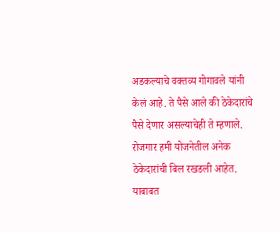अडकल्याचे वक्तव्य गोगावले यांनी केलं आहे. ते पैसे आले की ठेकेदारांचे पैसे देणार असल्याचेही ते म्हणाले. रोजगार हमी योजनेतील अनेक ठेकेदारांची बिल रखडली आहेत. याबाबत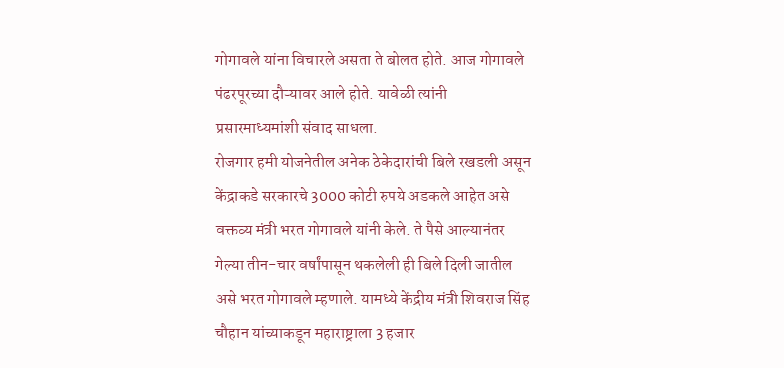गोगावले यांना विचारले असता ते बोलत होते. आज गोगावले पंढरपूरच्या दौऱ्यावर आले होते. यावेळी त्यांनी प्रसारमाध्यमांशी संवाद साधला.
रोजगार हमी योजनेतील अनेक ठेकेदारांची बिले रखडली असून केंद्राकडे सरकारचे 3000 कोटी रुपये अडकले आहेत असे वक्तव्य मंत्री भरत गोगावले यांनी केले. ते पैसे आल्यानंतर गेल्या तीन-चार वर्षांपासून थकलेली ही बिले दिली जातील असे भरत गोगावले म्हणाले. यामध्ये केंद्रीय मंत्री शिवराज सिंह चौहान यांच्याकडून महाराष्ट्राला 3 हजार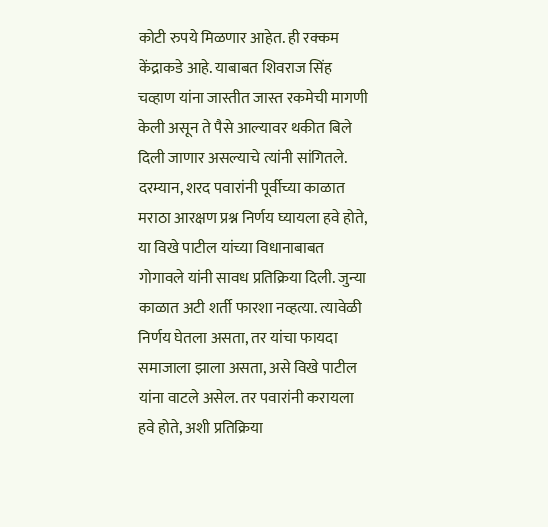कोटी रुपये मिळणार आहेत. ही रक्कम केंद्राकडे आहे. याबाबत शिवराज सिंह चव्हाण यांना जास्तीत जास्त रकमेची मागणी केली असून ते पैसे आल्यावर थकीत बिले दिली जाणार असल्याचे त्यांनी सांगितले.
दरम्यान, शरद पवारांनी पूर्वीच्या काळात मराठा आरक्षण प्रश्न निर्णय घ्यायला हवे होते, या विखे पाटील यांच्या विधानाबाबत गोगावले यांनी सावध प्रतिक्रिया दिली. जुन्या काळात अटी शर्ती फारशा नव्हत्या. त्यावेळी निर्णय घेतला असता, तर यांचा फायदा समाजाला झाला असता, असे विखे पाटील यांना वाटले असेल. तर पवारांनी करायला हवे होते, अशी प्रतिक्रिया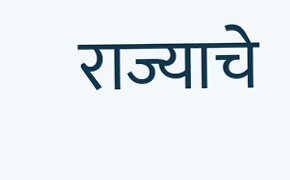राज्याचे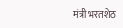मंत्री भरतशेठ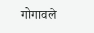गोगावले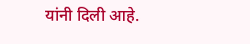यांनी दिली आहे.